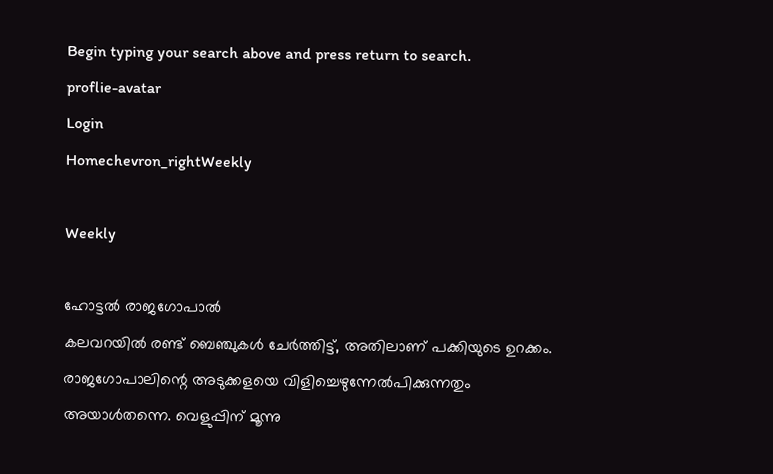Begin typing your search above and press return to search.
proflie-avatar
Login
Homechevron_rightWeekly

Weekly

ഹോട്ടൽ രാജഗോപാൽ
കലവറയിൽ രണ്ട് ബെഞ്ചുകൾ ചേർത്തിട്ട്, അതിലാണ് പക്കിയുടെ ഉറക്കം. രാജഗോപാലിന്റെ അടുക്കളയെ വിളിച്ചെഴുന്നേൽപിക്കുന്നതും അയാൾതന്നെ. വെളുപ്പിന് മൂന്നു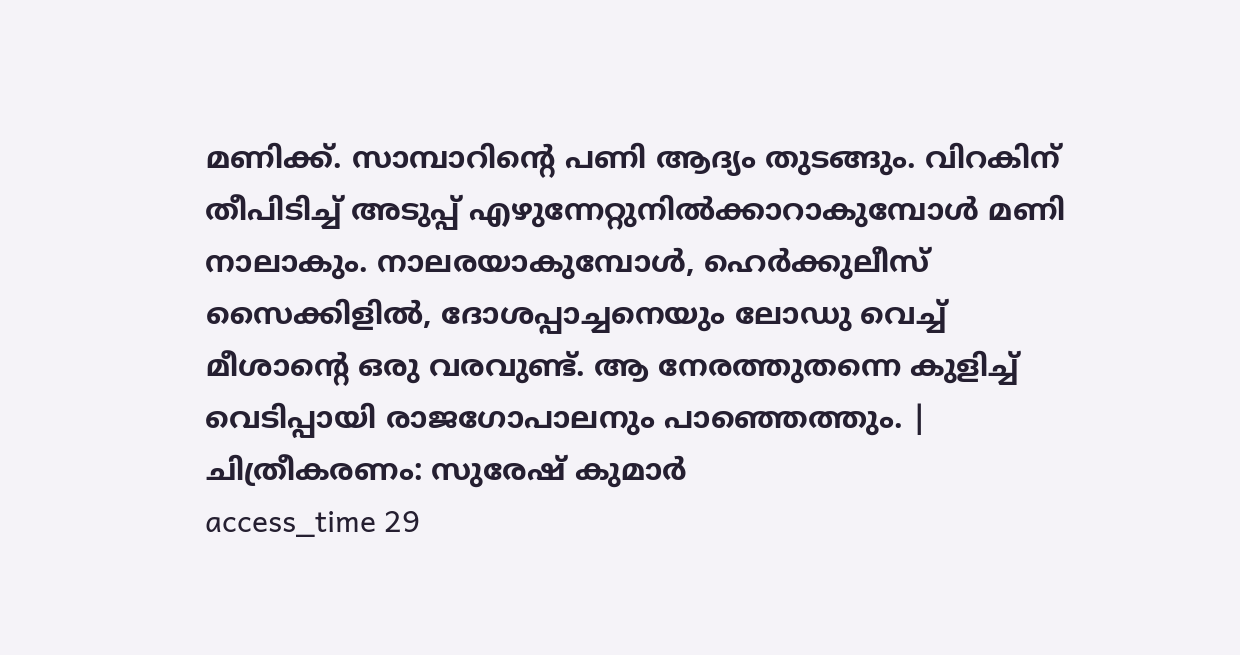മണിക്ക്. സാമ്പാറിന്റെ പണി ആദ്യം തുടങ്ങും. വിറകിന് തീപിടിച്ച് അടുപ്പ് എഴുന്നേറ്റുനിൽക്കാറാകുമ്പോൾ മണി നാലാകും. നാലരയാകുമ്പോൾ, ഹെർക്കുലീസ് സൈക്കിളിൽ, ദോശപ്പാച്ചനെയും ലോഡു വെച്ച് മീശാന്റെ ഒരു വരവുണ്ട്. ആ നേരത്തുതന്നെ കുളിച്ച് വെടിപ്പായി രാജഗോപാലനും പാഞ്ഞെത്തും. | ചിത്രീകരണം: സുരേഷ് കുമാർ
access_time 29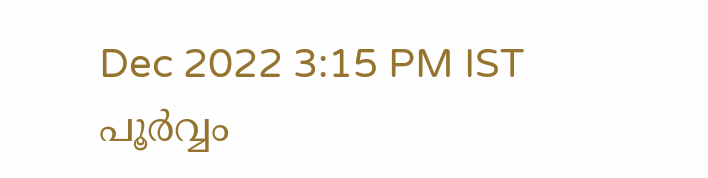Dec 2022 3:15 PM IST
പൂർവ്വം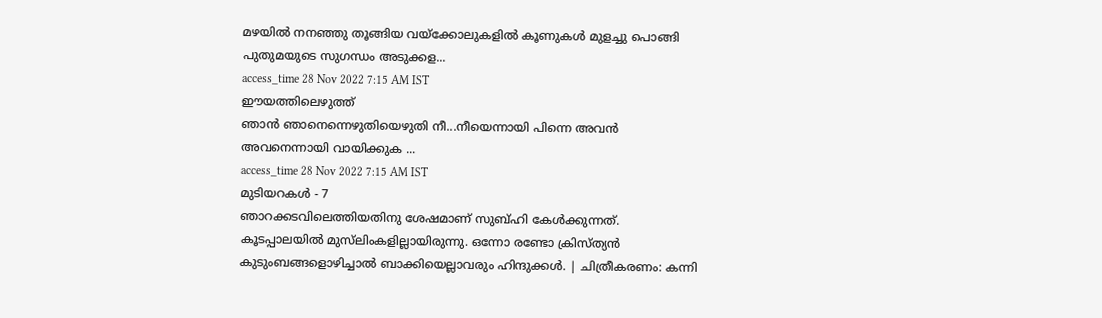മഴയിൽ നനഞ്ഞു തൂങ്ങിയ വയ്ക്കോലുകളിൽ കൂണുകൾ മുളച്ചു പൊങ്ങി പുതുമയുടെ സുഗന്ധം അടുക്കള...
access_time 28 Nov 2022 7:15 AM IST
ഈയത്തിലെഴുത്ത്
ഞാൻ ഞാനെന്നെഴുതിയെഴുതി നീ...നീയെന്നായി പിന്നെ അവൻ അവനെന്നായി വായിക്കുക ...
access_time 28 Nov 2022 7:15 AM IST
മുടിയറകൾ - 7
ഞാറക്കടവിലെത്തിയതിനു ശേഷമാണ് സുബ്ഹി കേൾക്കുന്നത്. കൂടപ്പാലയിൽ മുസ്‍ലിംകളില്ലായിരുന്നു. ഒന്നോ രണ്ടോ ക്രിസ്ത്യൻ കുടുംബങ്ങളൊഴിച്ചാൽ ബാക്കിയെല്ലാവരും ഹിന്ദുക്കൾ. | ചിത്രീകരണം: കന്നി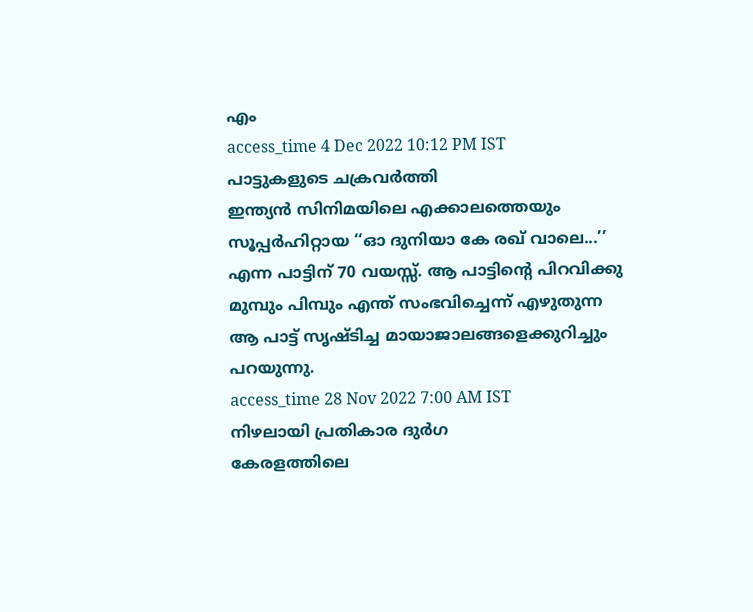എം
access_time 4 Dec 2022 10:12 PM IST
പാട്ടുകളുടെ ചക്രവർത്തി
ഇന്ത്യൻ സിനിമയിലെ എക്കാലത്തെയും സൂപ്പർഹിറ്റായ ‘‘ഓ ദുനിയാ കേ രഖ് വാലെ...’’ എന്ന പാട്ടിന് 70 വയസ്സ്. ആ പാട്ടിന്റെ പിറവിക്കു മുമ്പും പിമ്പും എന്ത് സംഭവിച്ചെന്ന് എഴുതുന്ന ആ പാട്ട് സൃഷ്ടിച്ച മായാജാലങ്ങളെക്കുറിച്ചും പറയുന്നു.
access_time 28 Nov 2022 7:00 AM IST
നിഴലായി പ്രതികാര ദുർഗ
കേരളത്തിലെ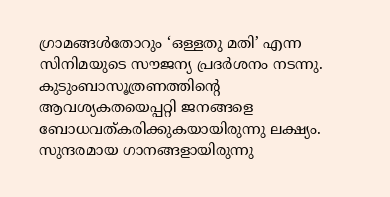ഗ്രാമങ്ങൾതോറും ‘ഒള്ളതു മതി’ എന്ന സിനിമയുടെ സൗജന്യ പ്രദർശനം നടന്നു. കുടുംബാസൂത്രണത്തിന്റെ ആവശ്യകതയെപ്പറ്റി ജനങ്ങളെ ബോധവത്കരിക്കുകയായിരുന്നു ലക്ഷ്യം. സുന്ദരമായ ഗാനങ്ങളായിരുന്നു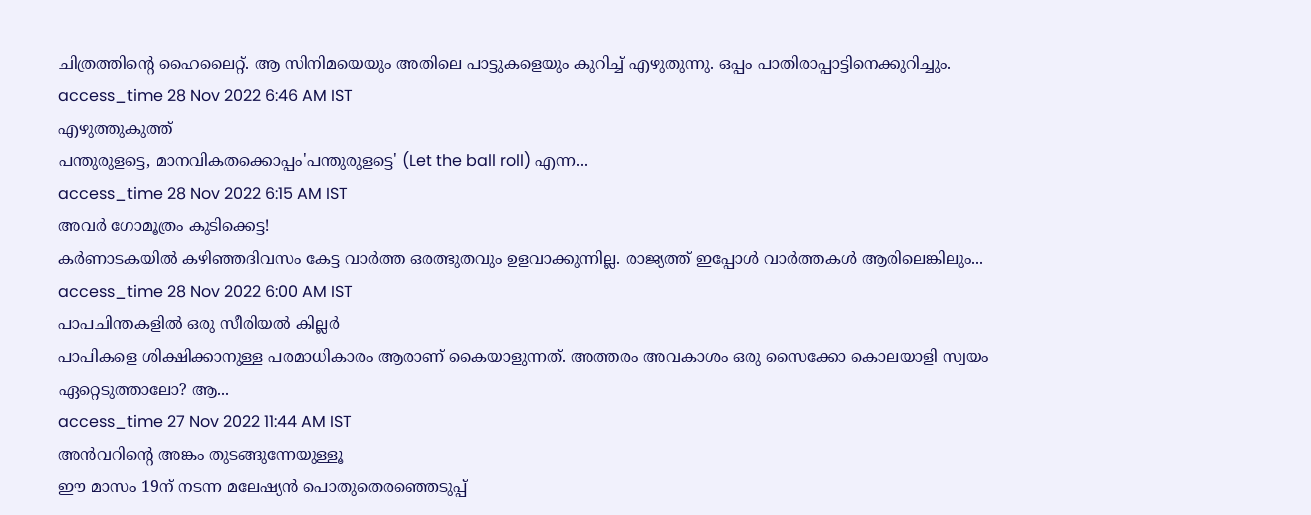ചിത്രത്തിന്റെ ഹൈലൈറ്റ്. ആ സിനിമയെയും അതിലെ പാട്ടുകളെയും കുറിച്ച് എഴുതുന്നു. ഒപ്പം പാതിരാപ്പാട്ടിനെക്കുറിച്ചും.
access_time 28 Nov 2022 6:46 AM IST
എഴുത്തുകുത്ത്
പന്തുരുളട്ടെ, മാനവികതക്കൊപ്പം'പന്തുരുളട്ടെ' (Let the ball roll) എന്ന...
access_time 28 Nov 2022 6:15 AM IST
അവർ ഗോമൂത്രം കുടിക്കെട്ട!
കർണാടകയിൽ കഴിഞ്ഞദിവസം കേട്ട വാർത്ത ഒരത്ഭുതവും ഉളവാക്കുന്നില്ല. രാജ്യത്ത് ഇപ്പോൾ വാർത്തകൾ ആരിലെങ്കിലും...
access_time 28 Nov 2022 6:00 AM IST
പാപചിന്തകളിൽ ഒരു സീരിയൽ കില്ലർ
പാപികളെ ശിക്ഷിക്കാനുള്ള പരമാധികാരം ആരാണ് കൈയാളുന്നത്. അത്തരം അവകാശം ഒരു സൈക്കോ കൊലയാളി സ്വയം ഏറ്റെടുത്താലോ? ആ...
access_time 27 Nov 2022 11:44 AM IST
അൻവറിന്റെ അങ്കം തുടങ്ങുന്നേയുള്ളൂ
ഈ മാസം 19ന് നടന്ന മലേഷ്യൻ പൊതുതെരഞ്ഞെടുപ്പ്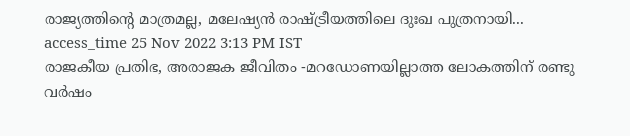രാജ്യത്തിന്റെ മാത്രമല്ല, മലേഷ്യൻ രാഷ്ട്രീയത്തിലെ ദുഃഖ പുത്രനായി...
access_time 25 Nov 2022 3:13 PM IST
രാജകീയ പ്രതിഭ, അരാജക ജീവിതം -മറഡോണയില്ലാത്ത ലോകത്തിന് രണ്ടു വർഷം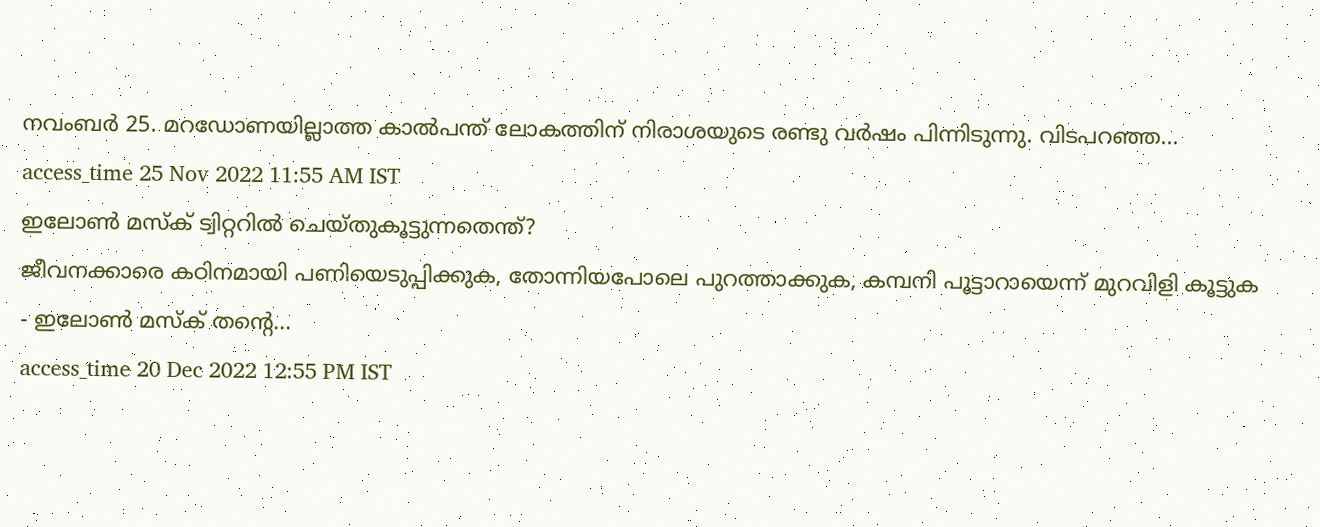നവംബർ 25. മറഡോണയില്ലാത്ത കാൽപന്ത് ലോകത്തിന് നിരാശയുടെ രണ്ടു വർഷം പിന്നിടുന്നു. വിടപറഞ്ഞ...
access_time 25 Nov 2022 11:55 AM IST
ഇലോൺ മസ്ക് ട്വിറ്ററിൽ ചെയ്തുകൂട്ടുന്നതെന്ത്?
ജീവനക്കാരെ കഠിനമായി പണിയെടുപ്പിക്കുക, തോന്നിയപോലെ പുറത്താക്കുക, കമ്പനി പൂട്ടാറായെന്ന് മുറവിളി കൂട്ടുക - ഇലോൺ മസ്ക് തന്റെ...
access_time 20 Dec 2022 12:55 PM IST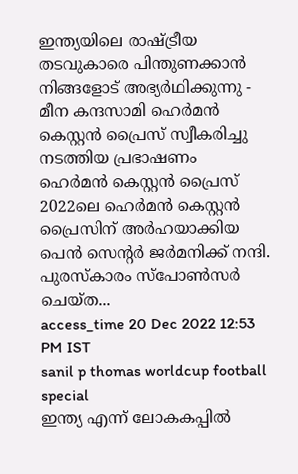ഇന്ത്യയിലെ രാഷ്ട്രീയ തടവുകാരെ പിന്തുണക്കാൻ നിങ്ങളോട് അഭ്യർഥിക്കുന്നു - മീന കന്ദസാമി ഹെർമൻ കെസ്റ്റൻ പ്രൈസ് സ്വീകരിച്ചു നടത്തിയ പ്രഭാഷണം
ഹെർമൻ കെസ്റ്റൻ പ്രൈസ് 2022ലെ ഹെർമൻ കെസ്റ്റൻ പ്രൈസിന് അർഹയാക്കിയ പെൻ സെന്റർ ജർമനിക്ക് നന്ദി. പുരസ്കാരം സ്പോൺസർ ചെയ്ത...
access_time 20 Dec 2022 12:53 PM IST
sanil p thomas worldcup football special
ഇന്ത്യ എന്ന് ലോകകപ്പിൽ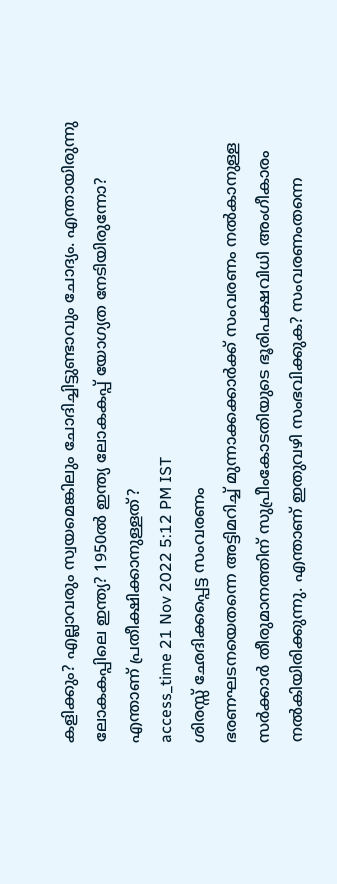കളിക്കും? എല്ലാവരും സ്വയമെങ്കിലും ചോദിച്ചിട്ടുണ്ടാവും ചോദ്യം. എന്തായിരുന്നു ലോകകപ്പിലെ ഇന്ത്യ? 1950ൽ ഇന്ത്യ ലോകകപ്പ് യോഗ്യത നേടിയിരുന്നോ? എന്താണ് പ്രതീക്ഷിക്കാനുള്ളത്?
access_time 21 Nov 2022 5:12 PM IST
ശിരസ്സ് ഛേദിക്കപ്പെട്ട സംവരണം
ഭരണഘടനയെതന്നെ അട്ടിമറിച്ച് മുന്നാക്കക്കാർക്ക് സംവരണം നൽകാനുള്ള സർക്കാർ തീരുമാനത്തിന് സുപ്രീംകോടതിയുടെ ഭൂരിപക്ഷവിധി അംഗീകാരം നൽകിയിരിക്കുന്നു. എന്താണ് ഇതുവഴി സംഭവിക്കുക? സംവരണംതന്നെ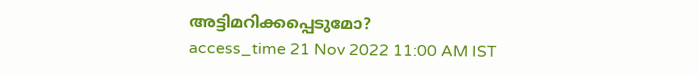അട്ടിമറിക്കപ്പെടുമോ?
access_time 21 Nov 2022 11:00 AM IST